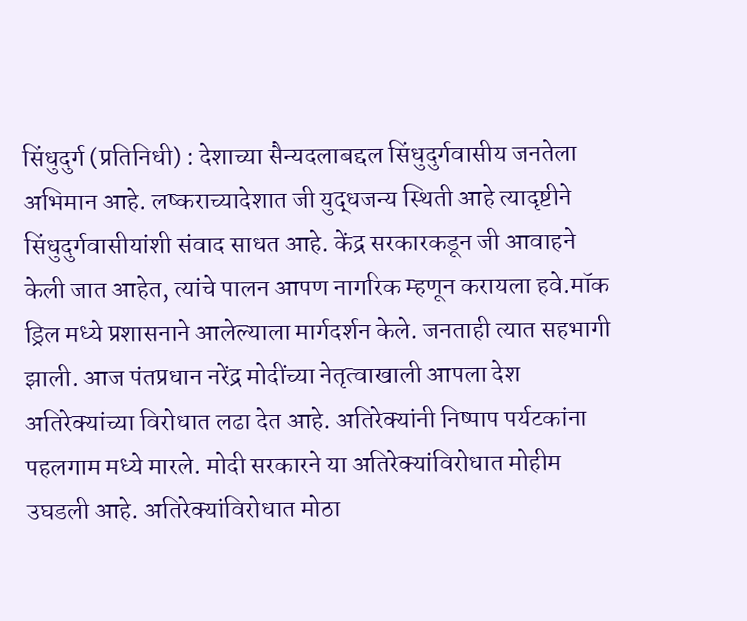सिंधुदुर्ग (प्रतिनिधी) : देशाच्या सैन्यदलाबद्दल सिंधुदुर्गवासीय जनतेला अभिमान आहे. लष्कराच्यादेशात जी युद्धजन्य स्थिती आहे त्यादृष्टीने सिंधुदुर्गवासीयांशी संवाद साधत आहे. केंद्र सरकारकडून जी आवाहने केली जात आहेत, त्यांचे पालन आपण नागरिक म्हणून करायला हवे.मॉक ड्रिल मध्ये प्रशासनाने आलेल्याला मार्गदर्शन केले. जनताही त्यात सहभागी झाली. आज पंतप्रधान नरेंद्र मोदींच्या नेतृत्वाखाली आपला देश अतिरेक्यांच्या विरोधात लढा देत आहे. अतिरेक्यांनी निष्पाप पर्यटकांना पहलगाम मध्ये मारले. मोदी सरकारने या अतिरेक्यांविरोधात मोहीम उघडली आहे. अतिरेक्यांविरोधात मोठा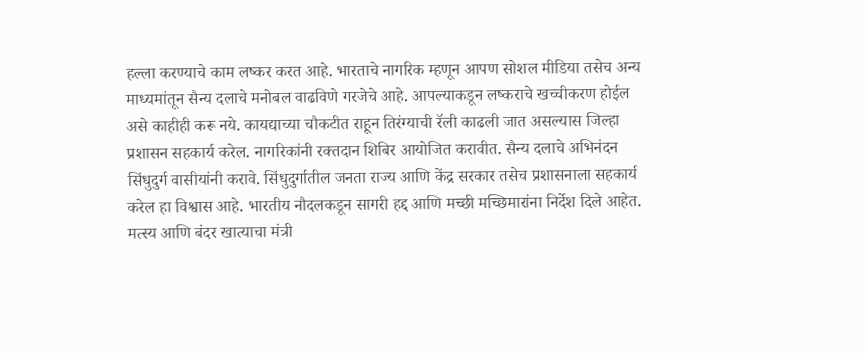हल्ला करण्याचे काम लष्कर करत आहे. भारताचे नागरिक म्हणून आपण सोशल मीडिया तसेच अन्य माध्यमांतून सैन्य दलाचे मनोबल वाढविणे गरजेचे आहे. आपल्याकडून लष्कराचे खच्चीकरण होईल असे काहीही करू नये. कायद्याच्या चौकटीत राहून तिरंग्याची रॅली काढली जात असल्यास जिल्हा प्रशासन सहकार्य करेल. नागरिकांनी रक्तदान शिबिर आयोजित करावीत. सैन्य दलाचे अभिनंदन सिंधुदुर्ग वासीयांनी करावे. सिंधुदुर्गातील जनता राज्य आणि केंद्र सरकार तसेच प्रशासनाला सहकार्य करेल हा विश्वास आहे. भारतीय नौदलकडून सागरी हद्द आणि मच्छी मच्छिमारांना निर्देश दिले आहेत.
मत्स्य आणि बंदर खात्याचा मंत्री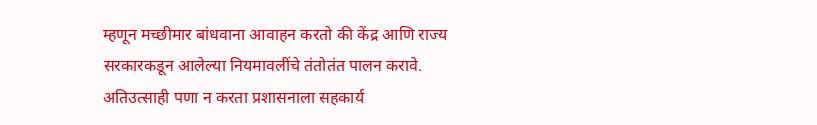म्हणून मच्छीमार बांधवाना आवाहन करतो की केंद्र आणि राज्य सरकारकडून आलेल्या नियमावलींचे तंतोतंत पालन करावे. अतिउत्साही पणा न करता प्रशासनाला सहकार्य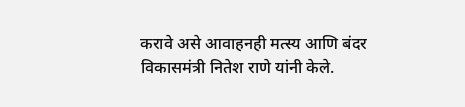करावे असे आवाहनही मत्स्य आणि बंदर विकासमंत्री नितेश राणे यांनी केले.